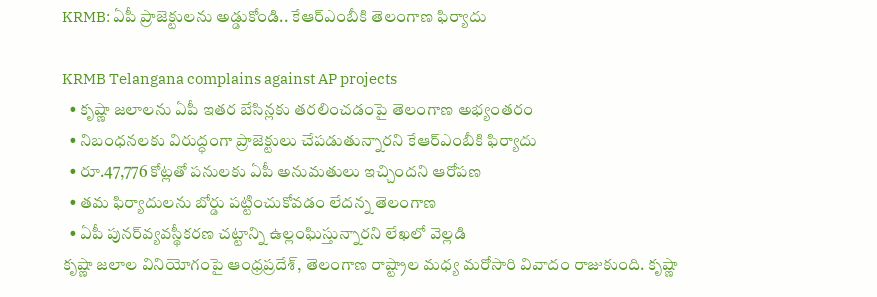KRMB: ఏపీ ప్రాజెక్టులను అడ్డుకోండి.. కేఆర్ఎంబీకి తెలంగాణ ఫిర్యాదు

KRMB Telangana complains against AP projects
  • కృష్ణా జలాలను ఏపీ ఇతర బేసిన్లకు తరలించడంపై తెలంగాణ అభ్యంతరం
  • నిబంధనలకు విరుద్ధంగా ప్రాజెక్టులు చేపడుతున్నారని కేఆర్ఎంబీకి ఫిర్యాదు
  • రూ.47,776 కోట్లతో పనులకు ఏపీ అనుమతులు ఇచ్చిందని ఆరోపణ
  • తమ ఫిర్యాదులను బోర్డు పట్టించుకోవడం లేదన్న తెలంగాణ
  • ఏపీ పునర్‌వ్యవస్థీకరణ చట్టాన్ని ఉల్లంఘిస్తున్నారని లేఖలో వెల్లడి
కృష్ణా జలాల వినియోగంపై ఆంధ్రప్రదేశ్, తెలంగాణ రాష్ట్రాల మధ్య మరోసారి వివాదం రాజుకుంది. కృష్ణా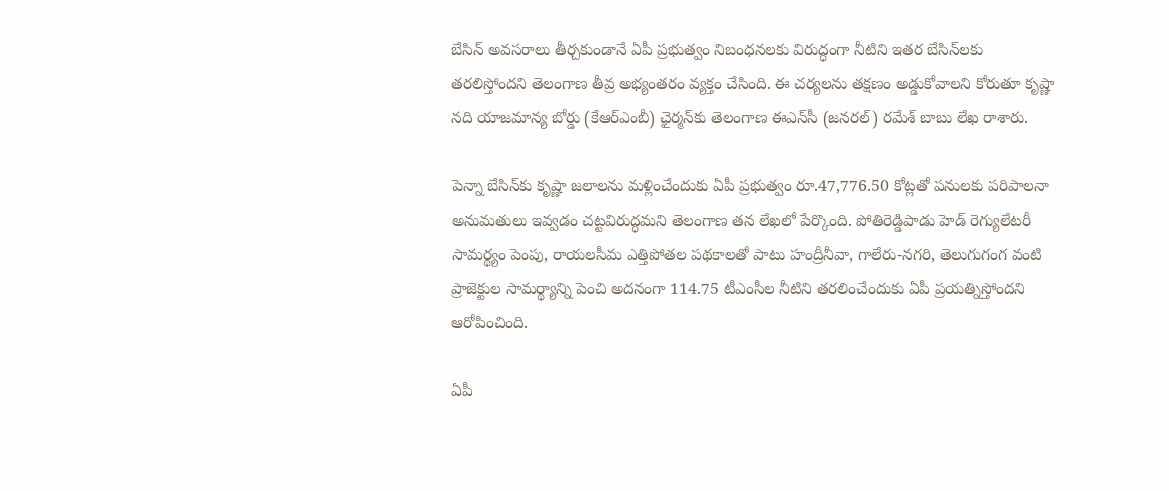బేసిన్ అవసరాలు తీర్చకుండానే ఏపీ ప్రభుత్వం నిబంధనలకు విరుద్ధంగా నీటిని ఇతర బేసిన్‌లకు తరలిస్తోందని తెలంగాణ తీవ్ర అభ్యంతరం వ్యక్తం చేసింది. ఈ చర్యలను తక్షణం అడ్డుకోవాలని కోరుతూ కృష్ణా నది యాజమాన్య బోర్డు (కేఆర్ఎంబీ) ఛైర్మన్‌కు తెలంగాణ ఈఎన్‌సీ (జనరల్) రమేశ్ బాబు లేఖ రాశారు.

పెన్నా బేసిన్‌కు కృష్ణా జలాలను మళ్లించేందుకు ఏపీ ప్రభుత్వం రూ.47,776.50 కోట్లతో పనులకు పరిపాలనా అనుమతులు ఇవ్వడం చట్టవిరుద్ధమని తెలంగాణ తన లేఖలో పేర్కొంది. పోతిరెడ్డిపాడు హెడ్ రెగ్యులేటరీ సామర్థ్యం పెంపు, రాయలసీమ ఎత్తిపోతల పథకాలతో పాటు హంద్రీనీవా, గాలేరు-నగరి, తెలుగుగంగ వంటి ప్రాజెక్టుల సామర్థ్యాన్ని పెంచి అదనంగా 114.75 టీఎంసీల నీటిని తరలించేందుకు ఏపీ ప్రయత్నిస్తోందని ఆరోపించింది.

ఏపీ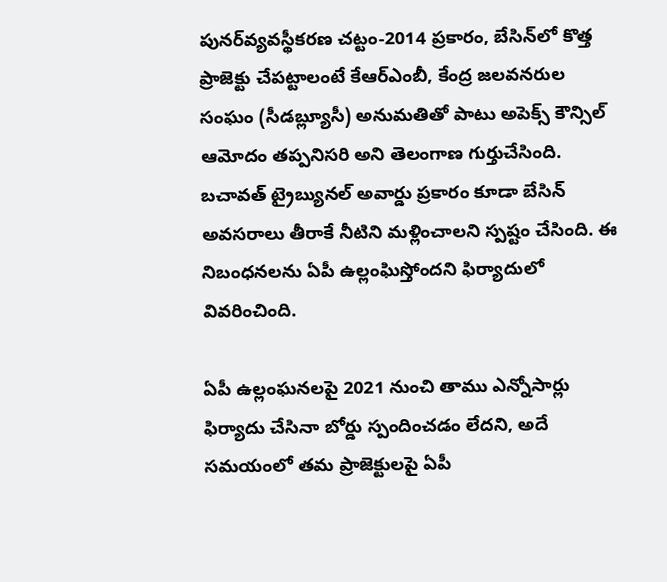పునర్‌వ్యవస్థీకరణ చట్టం-2014 ప్రకారం, బేసిన్‌లో కొత్త ప్రాజెక్టు చేపట్టాలంటే కేఆర్ఎంబీ, కేంద్ర జలవనరుల సంఘం (సీడబ్ల్యూసీ) అనుమతితో పాటు అపెక్స్ కౌన్సిల్ ఆమోదం తప్పనిసరి అని తెలంగాణ గుర్తుచేసింది. బచావత్ ట్రైబ్యునల్ అవార్డు ప్రకారం కూడా బేసిన్ అవసరాలు తీరాకే నీటిని మళ్లించాలని స్పష్టం చేసింది. ఈ నిబంధనలను ఏపీ ఉల్లంఘిస్తోందని ఫిర్యాదులో వివరించింది.

ఏపీ ఉల్లంఘనలపై 2021 నుంచి తాము ఎన్నోసార్లు ఫిర్యాదు చేసినా బోర్డు స్పందించడం లేదని, అదే సమయంలో తమ ప్రాజెక్టులపై ఏపీ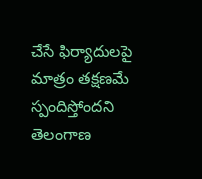చేసే ఫిర్యాదులపై మాత్రం తక్షణమే స్పందిస్తోందని తెలంగాణ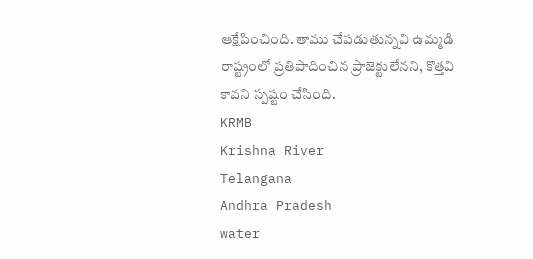ఆక్షేపించింది. తాము చేపడుతున్నవి ఉమ్మడి రాష్ట్రంలో ప్రతిపాదించిన ప్రాజెక్టులేనని, కొత్తవి కావని స్పష్టం చేసింది.
KRMB
Krishna River
Telangana
Andhra Pradesh
water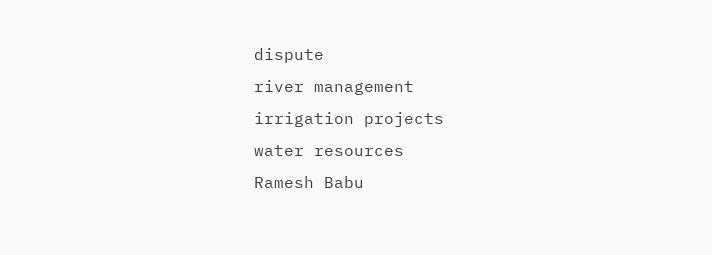dispute
river management
irrigation projects
water resources
Ramesh Babu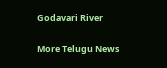Godavari River

More Telugu News